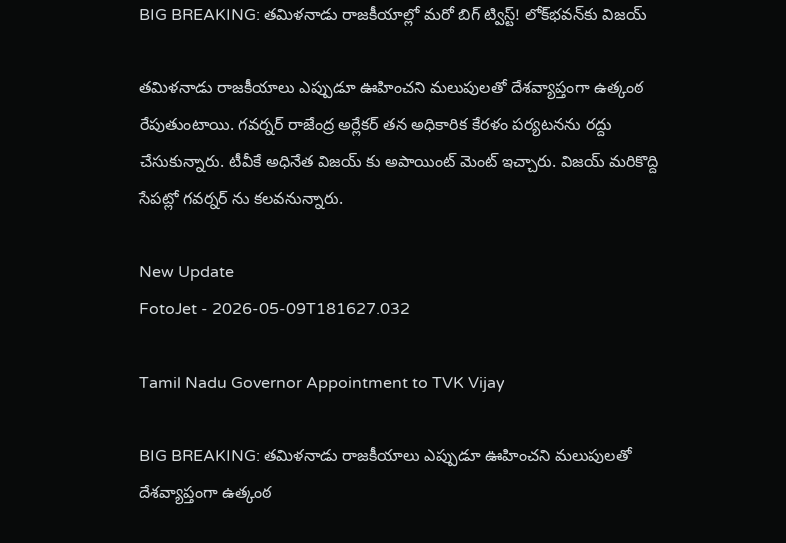BIG BREAKING: తమిళనాడు రాజకీయాల్లో మరో బిగ్ ట్విస్ట్! లోక్‌భవన్‌కు విజయ్‌

తమిళనాడు రాజకీయాలు ఎప్పుడూ ఊహించని మలుపులతో దేశవ్యాప్తంగా ఉత్కంఠ రేపుతుంటాయి. గవర్నర్ రాజేంద్ర అర్లేకర్‌ తన అధికారిక కేరళం పర్యటనను రద్దు చేసుకున్నారు. టీవీకే అధినేత విజయ్ కు అపాయింట్ మెంట్ ఇచ్చారు. విజయ్ మరికొద్ది సేపట్లో గవర్నర్ ను కలవనున్నారు.

New Update
FotoJet - 2026-05-09T181627.032

Tamil Nadu Governor Appointment to TVK Vijay

BIG BREAKING: తమిళనాడు రాజకీయాలు ఎప్పుడూ ఊహించని మలుపులతో దేశవ్యాప్తంగా ఉత్కంఠ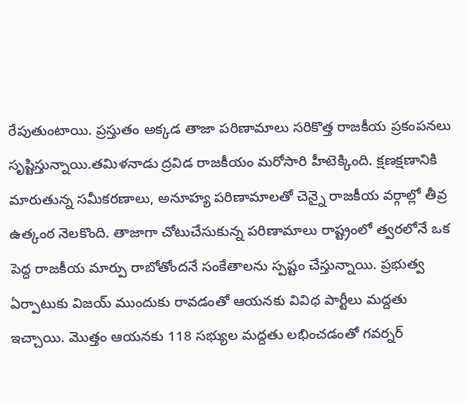రేపుతుంటాయి. ప్రస్తుతం అక్కడ తాజా పరిణామాలు సరికొత్త రాజకీయ ప్రకంపనలు సృష్టిస్తున్నాయి.తమిళనాడు ద్రవిడ రాజకీయం మరోసారి హీటెక్కింది. క్షణక్షణానికి మారుతున్న సమీకరణాలు, అనూహ్య పరిణామాలతో చెన్నై రాజకీయ వర్గాల్లో తీవ్ర ఉత్కంఠ నెలకొంది. తాజాగా చోటుచేసుకున్న పరిణామాలు రాష్ట్రంలో త్వరలోనే ఒక పెద్ద రాజకీయ మార్పు రాబోతోందనే సంకేతాలను స్పష్టం చేస్తున్నాయి. ప్రభుత్వ ఏర్పాటుకు విజయ్‌ ముందుకు రావడంతో ఆయనకు వివిధ పార్టీలు మద్దతు ఇచ్చాయి. మొత్తం ఆయనకు 118 సభ్యుల మద్దతు లభించడంతో గవర్నర్‌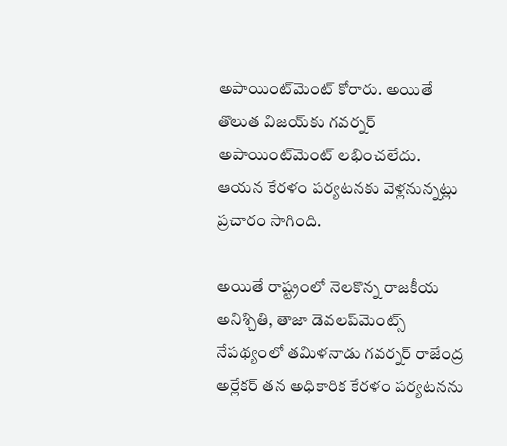అపాయింట్‌మెంట్‌ కోరారు. అయితే తొలుత విజయ్‌కు గవర్నర్‌ అపాయింట్‌మెంట్‌ లభించలేదు. ఆయన కేరళం పర్యటనకు వెళ్లనున్నట్లు ప్రచారం సాగింది.

అయితే రాష్ట్రంలో నెలకొన్న రాజకీయ అనిశ్చితి, తాజా డెవలప్‌మెంట్స్ నేపథ్యంలో తమిళనాడు గవర్నర్ రాజేంద్ర అర్లేకర్‌ తన అధికారిక కేరళం పర్యటనను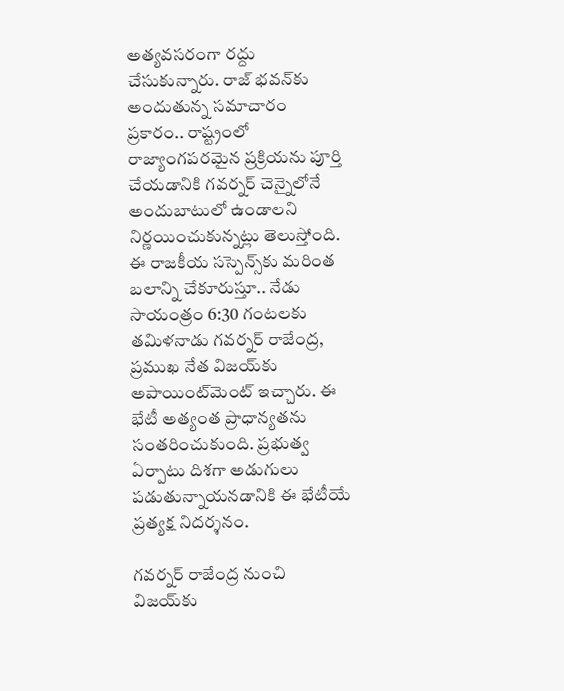అత్యవసరంగా రద్దు చేసుకున్నారు. రాజ్ భవన్‌కు అందుతున్న సమాచారం ప్రకారం.. రాష్ట్రంలో రాజ్యాంగపరమైన ప్రక్రియను పూర్తి చేయడానికి గవర్నర్ చెన్నైలోనే అందుబాటులో ఉండాలని నిర్ణయించుకున్నట్లు తెలుస్తోంది. ఈ రాజకీయ సస్పెన్స్‌కు మరింత బలాన్ని చేకూరుస్తూ.. నేడు సాయంత్రం 6:30 గంటలకు తమిళనాడు గవర్నర్ రాజేంద్ర, ప్రముఖ నేత విజయ్‌కు అపాయింట్‌మెంట్ ఇచ్చారు. ఈ భేటీ అత్యంత ప్రాధాన్యతను సంతరించుకుంది. ప్రభుత్వ ఏర్పాటు దిశగా అడుగులు పడుతున్నాయనడానికి ఈ భేటీయే ప్రత్యక్ష నిదర్శనం.

గవర్నర్ రాజేంద్ర నుంచి విజయ్‌కు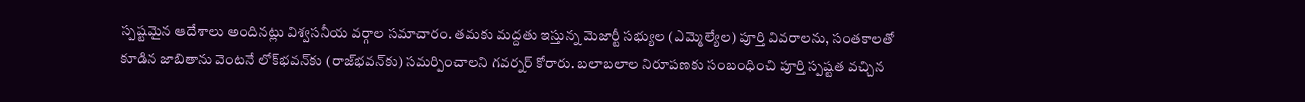స్పష్టమైన ఆదేశాలు అందినట్లు విశ్వసనీయ వర్గాల సమాచారం. తమకు మద్దతు ఇస్తున్న మెజార్టీ సభ్యుల (ఎమ్మెల్యేల) పూర్తి వివరాలను, సంతకాలతో కూడిన జాబితాను వెంటనే లోక్‌భవన్‌కు (రాజ్‌భవన్‌కు) సమర్పించాలని గవర్నర్ కోరారు. బలాబలాల నిరూపణకు సంబంధించి పూర్తి స్పష్టత వచ్చిన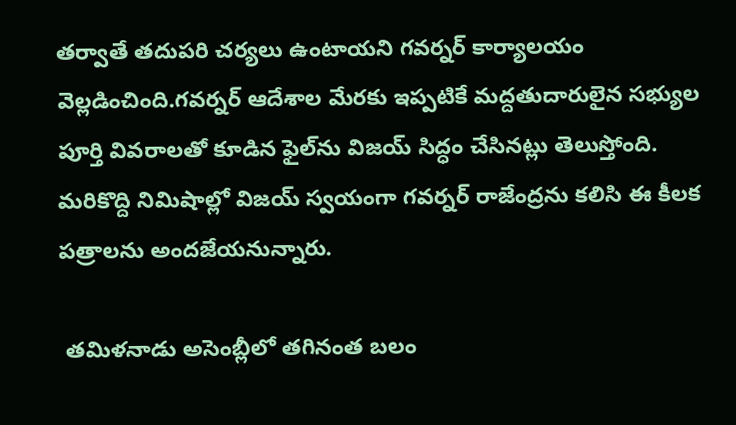తర్వాతే తదుపరి చర్యలు ఉంటాయని గవర్నర్ కార్యాలయం వెల్లడించింది.గవర్నర్ ఆదేశాల మేరకు ఇప్పటికే మద్దతుదారులైన సభ్యుల పూర్తి వివరాలతో కూడిన ఫైల్‌ను విజయ్ సిద్ధం చేసినట్లు తెలుస్తోంది. మరికొద్ది నిమిషాల్లో విజయ్ స్వయంగా గవర్నర్ రాజేంద్రను కలిసి ఈ కీలక పత్రాలను అందజేయనున్నారు.

 తమిళనాడు అసెంబ్లీలో తగినంత బలం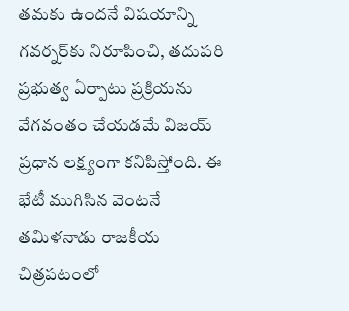తమకు ఉందనే విషయాన్ని గవర్నర్‌కు నిరూపించి, తదుపరి ప్రభుత్వ ఏర్పాటు ప్రక్రియను వేగవంతం చేయడమే విజయ్ ప్రధాన లక్ష్యంగా కనిపిస్తోంది. ఈ భేటీ ముగిసిన వెంటనే తమిళనాడు రాజకీయ చిత్రపటంలో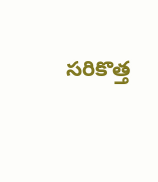సరికొత్త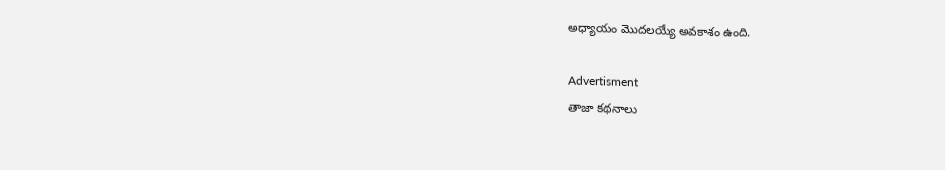అధ్యాయం మొదలయ్యే అవకాశం ఉంది.

Advertisment
తాజా కథనాలు